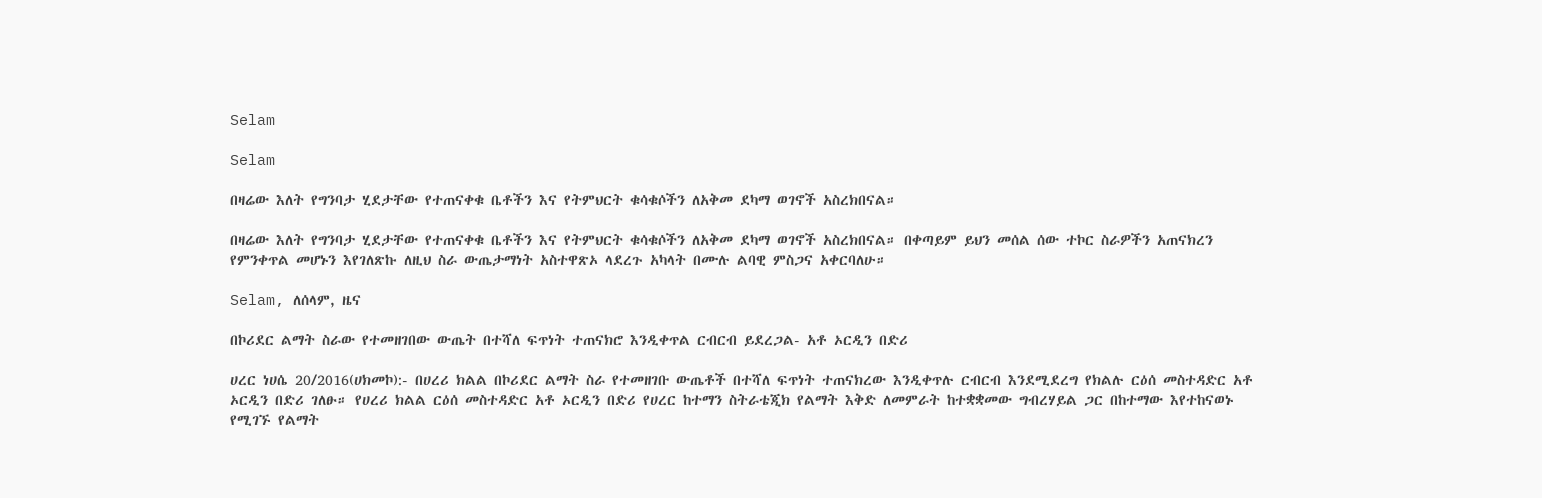Selam

Selam

በዛሬው እለት የግንባታ ሂደታቸው የተጠናቀቁ ቤቶችን እና የትምህርት ቁሳቁሶችን ለአቅመ ደካማ ወገኖች አስረክበናል።

በዛሬው እለት የግንባታ ሂደታቸው የተጠናቀቁ ቤቶችን እና የትምህርት ቁሳቁሶችን ለአቅመ ደካማ ወገኖች አስረክበናል። በቀጣይም ይህን መሰል ሰው ተኮር ስራዎችን አጠናክረን የምንቀጥል መሆኑን እየገለጽኩ ለዚህ ስራ ውጤታማነት አስተዋጽኦ ላደረጉ አካላት በሙሉ ልባዊ ምስጋና አቀርባለሁ።

Selam, ለሰላም, ዜና

በኮሪደር ልማት ስራው የተመዘገበው ውጤት በተሻለ ፍጥነት ተጠናክሮ እንዲቀጥል ርብርብ ይደረጋል- አቶ ኦርዲን በድሪ

ሀረር ነሀሴ 20/2016(ሀክመኮ):- በሀረሪ ክልል በኮሪደር ልማት ስራ የተመዘገቡ ውጤቶች በተሻለ ፍጥነት ተጠናክረው እንዲቀጥሉ ርብርብ እንደሚደረግ የክልሉ ርዕሰ መስተዳድር አቶ ኦርዲን በድሪ ገለፁ። የሀረሪ ክልል ርዕሰ መስተዳድር አቶ ኦርዲን በድሪ የሀረር ከተማን ስትራቴጂክ የልማት እቅድ ለመምራት ከተቋቋመው ግብረሃይል ጋር በከተማው እየተከናወኑ የሚገኙ የልማት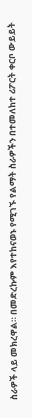ስራዎች ላይ መክረዋል። በመድረኩም እየተከናወኑ የሚገኙ የልማት ስራዎችን በተመለከተ ሪፖርት ቀርቦ ውይይት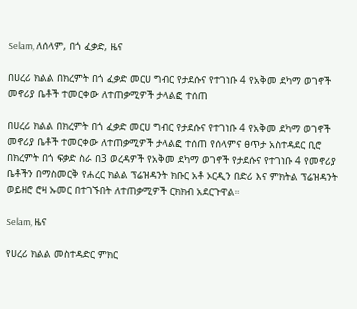Selam, ለሰላም, በጎ ፈቃድ, ዜና

በሀረሪ ክልል በክረምት በጎ ፈቃድ መርሀ ግብር የታደሱና የተገነቡ 4 የአቅመ ደካማ ወገኖች መኖሪያ ቤቶች ተመርቀው ለተጠቃሚዎች ታላልፎ ተሰጠ

በሀረሪ ክልል በክረምት በጎ ፈቃድ መርሀ ግብር የታደሱና የተገነቡ 4 የአቅመ ደካማ ወገኖች መኖሪያ ቤቶች ተመርቀው ለተጠቃሚዎች ታላልፎ ተሰጠ የሰላምና ፀጥታ አስተዳደር ቢሮ በክረምት በጎ ፍቃድ ስራ በ3 ወረዳዎች የአቅመ ደካማ ወገኖች የታደሱና የተገነቡ 4 የመኖሪያ ቤቶችን በማስመርቅ የሐረር ክልል ፕሬዝዳንት ክቡር አቶ ኦርዲን በድሪ እና ምክትል ፕሬዝዳንት ወይዘሮ ሮዛ ኡመር በተገኙበት ለተጠቃሚዎች ርክክብ አደርጉዋል።

Selam, ዜና

የሀረሪ ክልል መስተዳድር ምክር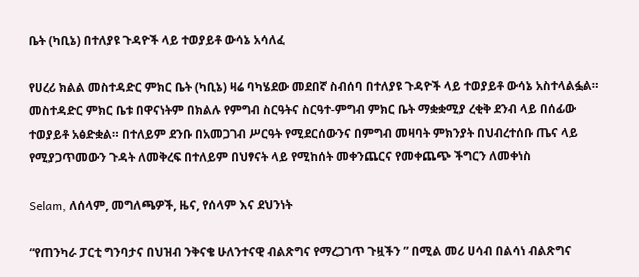ቤት (ካቢኔ) በተለያዩ ጉዳዮች ላይ ተወያይቶ ውሳኔ አሳለፈ

የሀረሪ ክልል መስተዳድር ምክር ቤት (ካቢኔ) ዛሬ ባካሄደው መደበኛ ስብሰባ በተለያዩ ጉዳዮች ላይ ተወያይቶ ውሳኔ አስተላልፏል። መስተዳድር ምክር ቤቱ በዋናነትም በክልሉ የምግብ ስርዓትና ስርዓተ-ምግብ ምክር ቤት ማቋቋሚያ ረቂቅ ደንብ ላይ በሰፊው ተወያይቶ አፅድቋል። በተለይም ደንቡ በአመጋገብ ሥርዓት የሚደርሰውንና በምግብ መዛባት ምክንያት በህብረተሰቡ ጤና ላይ የሚያጋጥመውን ጉዳት ለመቅረፍ በተለይም በህፃናት ላይ የሚከሰት መቀንጨርና የመቀጨጭ ችግርን ለመቀነስ

Selam, ለሰላም, መግለጫዎች, ዜና, የሰላም እና ደህንነት

“የጠንካራ ፓርቲ ግንባታና በህዝብ ንቅናቄ ሁለንተናዊ ብልጽግና የማረጋገጥ ጉዟችን ” በሚል መሪ ሀሳብ በልሳነ ብልጽግና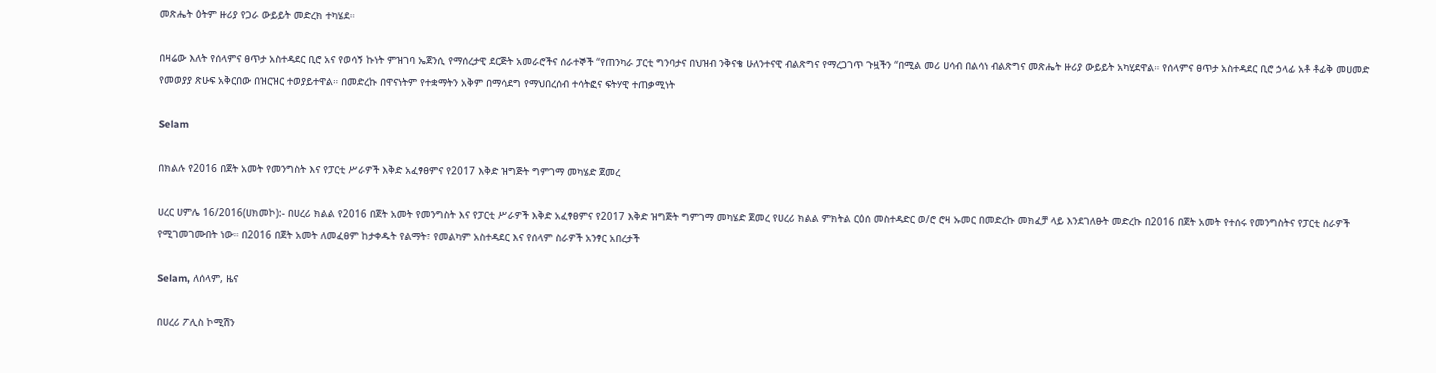መጽሔት ዕትም ዙሪያ የጋራ ውይይት መድረክ ተካሄደ።

በዛሬው እለት የሰላምና ፀጥታ አስተዳደር ቢሮ አና የወሳኝ ኩነት ምዝገባ ኤጀንሲ የማሰረታዊ ደርጅት አመራሮችና ሰራተኞች “የጠንካራ ፓርቲ ግንባታና በህዝብ ንቅናቄ ሁለንተናዊ ብልጽግና የማረጋገጥ ጉዟችን “በሚል መሪ ሀሳብ በልሳነ ብልጽግና መጽሔት ዙሪያ ውይይት አካሂደዋል። የሰላምና ፀጥታ አስተዳደር ቢሮ ኃላፊ አቶ ቶፊቅ መሀመድ የመወያያ ጽሁፍ አቅርበው በዝርዝር ተወያይተዋል። በመድረኩ በዋናነትም የተቋማትን አቅም በማሳደግ የማህበረሰብ ተሳትፎና ፍትሃዊ ተጠቃሚነት

Selam

በክልሉ የ2016 በጀት አመት የመንግስት እና የፓርቲ ሥራዎች እቅድ አፈፃፀምና የ2017 እቅድ ዝግጅት ግምገማ መካሄድ ጀመረ

ሀረር ሀምሌ 16/2016(ሀክመኮ):- በሀረሪ ክልል የ2016 በጀት አመት የመንግስት እና የፓርቲ ሥራዎች እቅድ አፈፃፀምና የ2017 እቅድ ዝግጅት ግምገማ መካሄድ ጀመረ የሀረሪ ክልል ምክትል ርዕሰ መስተዳድር ወ/ሮ ሮዛ ኡመር በመድረኩ መክፈቻ ላይ እንደገለፁት መድረኩ በ2016 በጀት አመት የተሰሩ የመንግስትና የፓርቲ ስራዎች የሚገመገሙበት ነው። በ2016 በጀት አመት ለመፈፀም ከታቀዱት የልማት፣ የመልካም አስተዳደር እና የሰላም ስራዎች አንፃር አበረታች

Selam, ለሰላም, ዜና

በሀረሪ ፖሊስ ኮሚሽን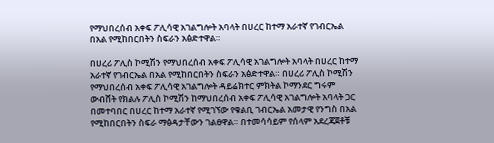የማህበረሰብ አቀፍ ፖሊሳዊ አገልግሎት አባላት በሀረር ከተማ አራተኛ የገብርኤል በአል የሚከበርበትን ስፍራን አፅድተዋል።

በሀረሪ ፖሊስ ኮሚሽን የማህበረሰብ አቀፍ ፖሊሳዊ አገልግሎት አባላት በሀረር ከተማ አራተኛ የገብርኤል በአል የሚከበርበትን ስፍራን አፅድተዋል። በሀረሪ ፖሊስ ኮሚሽን የማህበረሰብ አቀፍ ፖሊሳዊ አገልግሎት ዳይሬክተር ምክትል ኮማንደር ግሩም ውብሸት የክልሉ ፖሊስ ኮሚሽን ከማህበረሰብ አቀፍ ፖሊሳዊ አገልግሎት አባላት ጋር በመተባበር በሀረር ከተማ አራተኛ የሚገኘው የቁልቢ ገብርኤል አመታዊ የንግስ በአል የሚከበርበትን ስፍራ ማፅዳታቸውን ገልፀዋል። በተመሳሳይም የሰላም አደረጃጀቶቹ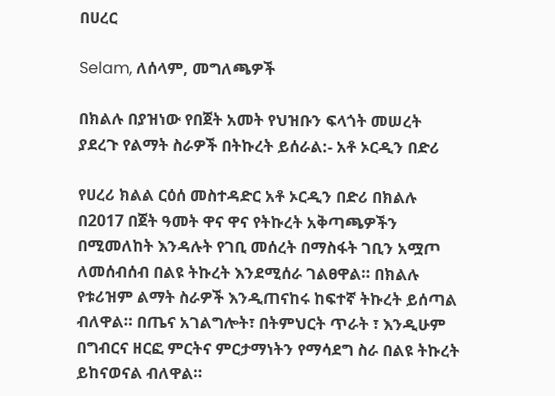በሀረር

Selam, ለሰላም, መግለጫዎች

በክልሉ በያዝነው የበጀት አመት የህዝቡን ፍላጎት መሠረት ያደረጉ የልማት ስራዎች በትኩረት ይሰራል:- አቶ ኦርዲን በድሪ

የሀረሪ ክልል ርዕሰ መስተዳድር አቶ ኦርዲን በድሪ በክልሉ በ2017 በጀት ዓመት ዋና ዋና የትኩረት አቅጣጫዎችን በሚመለከት እንዳሉት የገቢ መሰረት በማስፋት ገቢን አሟጦ ለመሰብሰብ በልዩ ትኩረት እንደሚሰራ ገልፀዋል። በክልሉ የቱሪዝም ልማት ስራዎች እንዲጠናከሩ ከፍተኛ ትኩረት ይሰጣል ብለዋል። በጤና አገልግሎት፣ በትምህርት ጥራት ፣ እንዲሁም በግብርና ዘርፎ ምርትና ምርታማነትን የማሳደግ ስራ በልዩ ትኩረት ይከናወናል ብለዋል።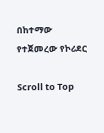በከተማው የተጀመረው የኮሪደር

Scroll to Top